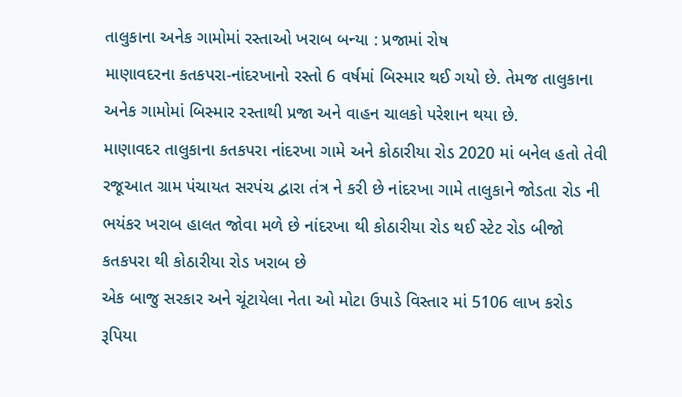તાલુકાના અનેક ગામોમાં રસ્તાઓ ખરાબ બન્યા : પ્રજામાં રોષ
માણાવદરના કતકપરા-નાંદરખાનો રસ્તો 6 વર્ષમાં બિસ્માર થઈ ગયો છે. તેમજ તાલુકાના અનેક ગામોમાં બિસ્માર રસ્તાથી પ્રજા અને વાહન ચાલકો પરેશાન થયા છે.
માણાવદર તાલુકાના કતકપરા નાંદરખા ગામે અને કોઠારીયા રોડ 2020 માં બનેલ હતો તેવી રજૂઆત ગ્રામ પંચાયત સરપંચ દ્વારા તંત્ર ને કરી છે નાંદરખા ગામે તાલુકાને જોડતા રોડ ની ભયંકર ખરાબ હાલત જોવા મળે છે નાંદરખા થી કોઠારીયા રોડ થઈ સ્ટેટ રોડ બીજો કતકપરા થી કોઠારીયા રોડ ખરાબ છે
એક બાજુ સરકાર અને ચૂંટાયેલા નેતા ઓ મોટા ઉપાડે વિસ્તાર માં 5106 લાખ કરોડ રૂપિયા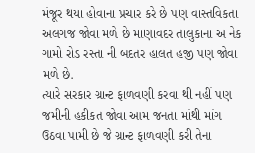મંજૂર થયા હોવાના પ્રચાર કરે છે પણ વાસ્તવિકતા અલગજ જોવા મળે છે માણાવદર તાલુકાના અ નેક ગામો રોડ રસ્તા ની બદતર હાલત હજી પણ જોવા મળે છે.
ત્યારે સરકાર ગ્રાન્ટ ફાળવણી કરવા થી નહીં પણ જમીની હકીકત જોવા આમ જનતા માંથી માંગ ઉઠવા પામી છે જે ગ્રાન્ટ ફાળવણી કરી તેના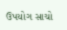ઉપયોગ સાચો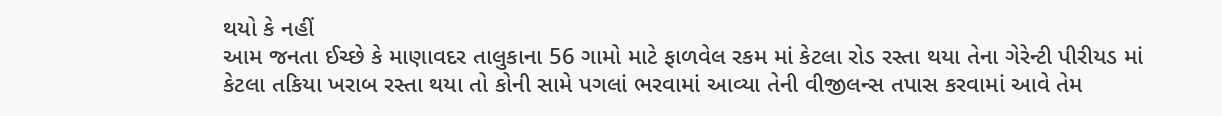થયો કે નહીં
આમ જનતા ઈચ્છે કે માણાવદર તાલુકાના 56 ગામો માટે ફાળવેલ રકમ માં કેટલા રોડ રસ્તા થયા તેના ગેરેન્ટી પીરીયડ માં કેટલા તકિયા ખરાબ રસ્તા થયા તો કોની સામે પગલાં ભરવામાં આવ્યા તેની વીજીલન્સ તપાસ કરવામાં આવે તેમ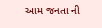આમ જનતા ની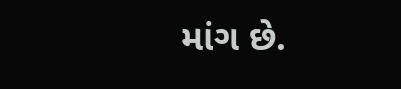માંગ છે.